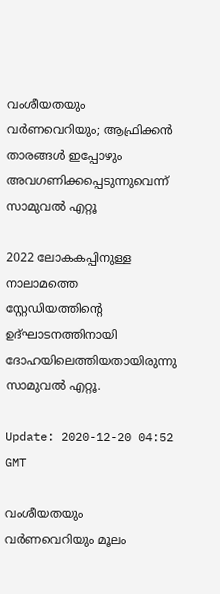വംശീയതയും വര്‍ണവെറിയും; ആഫ്രിക്കന്‍ താരങ്ങള്‍ ഇപ്പോഴും അവഗണിക്കപ്പെടുന്നുവെന്ന് സാമുവല്‍ എറ്റൂ

2022 ലോകകപ്പിനുള്ള നാലാമത്തെ സ്റ്റേഡിയത്തിന്‍റെ ഉദ്ഘാടനത്തിനായി ദോഹയിലെത്തിയതായിരുന്നു സാമുവല്‍ എറ്റൂ.

Update: 2020-12-20 04:52 GMT

വംശീയതയും വര്‍ണവെറിയും മൂലം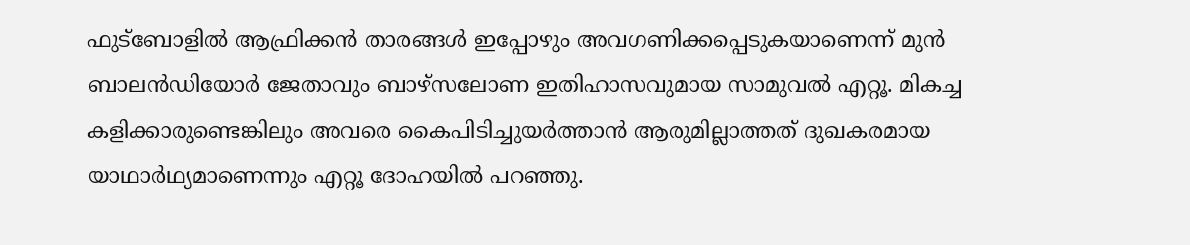ഫുട്ബോളില്‍ ആഫ്രിക്കന്‍ താരങ്ങള്‍ ഇപ്പോഴും അവഗണിക്കപ്പെടുകയാണെന്ന് മുന്‍ ബാലന്‍ഡിയോര്‍ ജേതാവും ബാഴ്സലോണ ഇതിഹാസവുമായ സാമുവല്‍ എറ്റൂ. മികച്ച കളിക്കാരുണ്ടെങ്കിലും അവരെ കൈപിടിച്ചുയര്‍ത്താന്‍ ആരുമില്ലാത്തത് ദുഖകരമായ യാഥാർഥ്യമാണെന്നും എറ്റൂ ദോഹയില്‍ പറഞ്ഞു.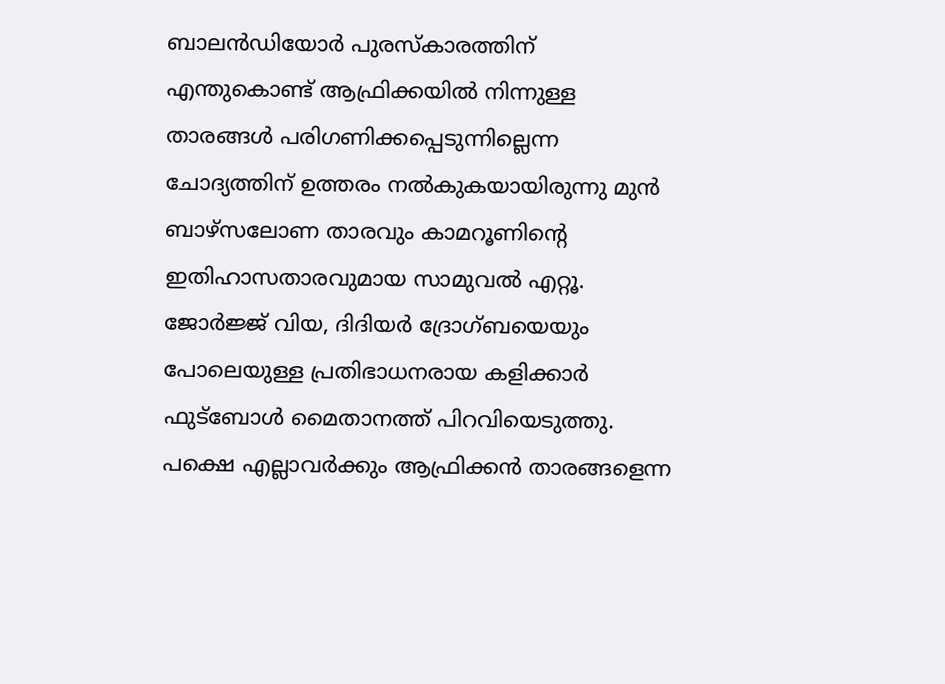ബാലന്‍ഡിയോര്‍ പുരസ്കാരത്തിന് എന്തുകൊണ്ട് ആഫ്രിക്കയില്‍ നിന്നുള്ള താരങ്ങള്‍ പരിഗണിക്കപ്പെടുന്നില്ലെന്ന ചോദ്യത്തിന് ഉത്തരം നല്‍കുകയായിരുന്നു മുന്‍ ബാഴ്സലോണ താരവും കാമറൂണി‍ന്റെ ഇതിഹാസതാരവുമായ സാമുവല്‍ എറ്റൂ. ജോര്‍ജ്ജ് വിയ, ദിദിയര്‍ ദ്രോഗ്ബയെയും പോലെയുള്ള പ്രതിഭാധനരായ കളിക്കാര്‍ ഫുട്ബോള്‍ മൈതാനത്ത് പിറവിയെടുത്തു. പക്ഷെ എല്ലാവര്‍ക്കും ആഫ്രിക്കന്‍ താരങ്ങളെന്ന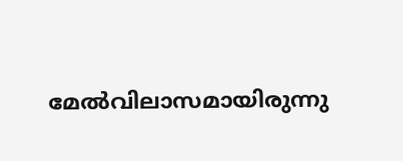മേല്‍വിലാസമായിരുന്നു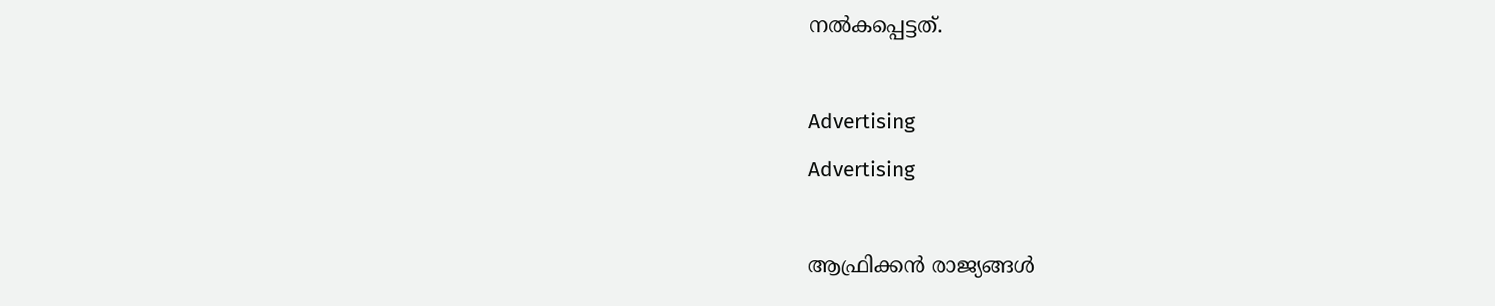നല്‍കപ്പെട്ടത്.

Advertising
Advertising

ആഫ്രിക്കന്‍ രാജ്യങ്ങള്‍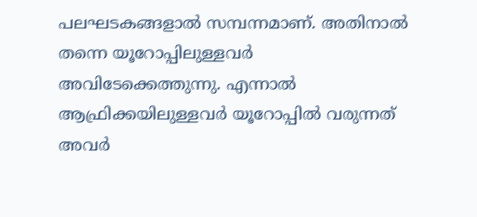പലഘടകങ്ങളാല്‍ സമ്പന്നമാണ്. അതിനാല്‍ തന്നെ യൂറോപ്പിലുള്ളവര്‍ അവിടേക്കെത്തുന്നു. എന്നാല്‍ ആഫ്രിക്കയിലുള്ളവര്‍ യൂറോപ്പില്‍ വരുന്നത് അവര്‍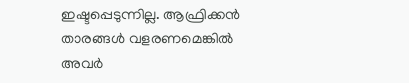ഇഷ്ടപ്പെടുന്നില്ല. ആഫ്രിക്കന്‍ താരങ്ങള്‍ വളരണമെങ്കില്‍ അവര്‍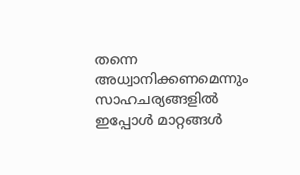തന്നെ അധ്വാനിക്കണമെന്നും സാഹചര്യങ്ങളില്‍ ഇപ്പോള്‍ മാറ്റങ്ങള്‍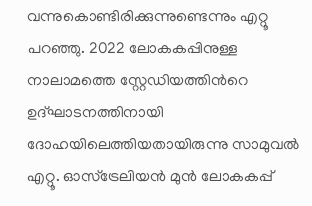വന്നുകൊണ്ടിരിക്കുന്നുണ്ടെന്നും എറ്റൂ പറഞ്ഞു. 2022 ലോകകപ്പിനുള്ള നാലാമത്തെ സ്റ്റേഡിയത്തിന്‍റെ ഉദ്ഘാടനത്തിനായി ദോഹയിലെത്തിയതായിരുന്നു സാമുവല്‍ എറ്റൂ. ഓസ്ട്രേലിയന്‍ മുന്‍ ലോകകപ്പ്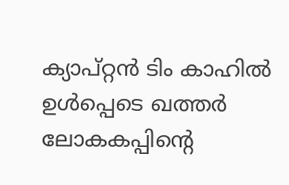ക്യാപ്റ്റന്‍ ടിം കാഹില്‍ ഉള്‍പ്പെടെ ഖത്തര്‍ ലോകകപ്പിന്‍റെ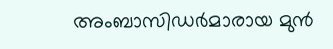അംബാസിഡര്‍മാരായ മുന്‍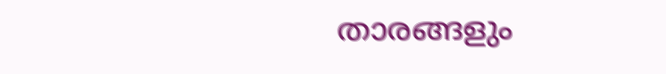താരങ്ങളും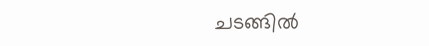ചടങ്ങില്‍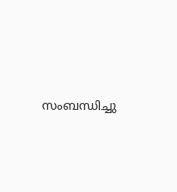സംബന്ധിച്ചു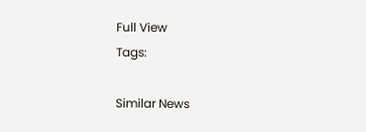Full View
Tags:

Similar News